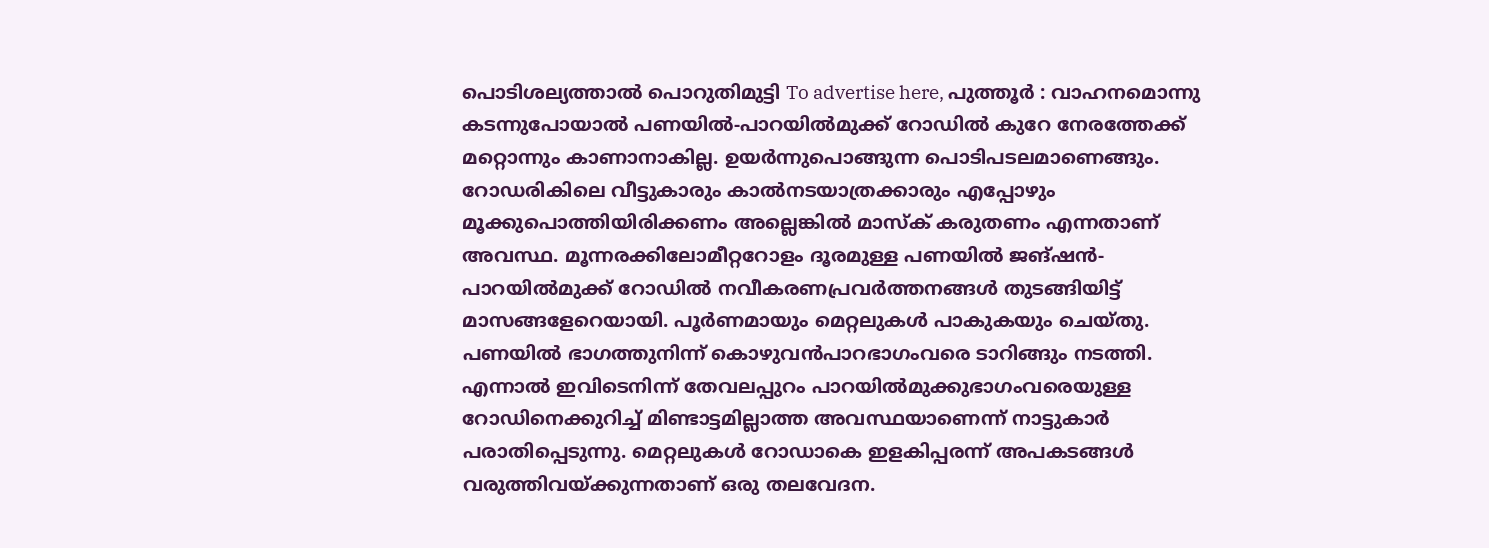പൊടിശല്യത്താൽ പൊറുതിമുട്ടി To advertise here, പുത്തൂർ : വാഹനമൊന്നു കടന്നുപോയാൽ പണയിൽ-പാറയിൽമുക്ക് റോഡിൽ കുറേ നേരത്തേക്ക് മറ്റൊന്നും കാണാനാകില്ല. ഉയർന്നുപൊങ്ങുന്ന പൊടിപടലമാണെങ്ങും. റോഡരികിലെ വീട്ടുകാരും കാൽനടയാത്രക്കാരും എപ്പോഴും മൂക്കുപൊത്തിയിരിക്കണം അല്ലെങ്കിൽ മാസ്ക് കരുതണം എന്നതാണ് അവസ്ഥ. മൂന്നരക്കിലോമീറ്ററോളം ദൂരമുള്ള പണയിൽ ജങ്ഷൻ-പാറയിൽമുക്ക് റോഡിൽ നവീകരണപ്രവർത്തനങ്ങൾ തുടങ്ങിയിട്ട് മാസങ്ങളേറെയായി. പൂർണമായും മെറ്റലുകൾ പാകുകയും ചെയ്തു. പണയിൽ ഭാഗത്തുനിന്ന് കൊഴുവൻപാറഭാഗംവരെ ടാറിങ്ങും നടത്തി. എന്നാൽ ഇവിടെനിന്ന് തേവലപ്പുറം പാറയിൽമുക്കുഭാഗംവരെയുള്ള റോഡിനെക്കുറിച്ച് മിണ്ടാട്ടമില്ലാത്ത അവസ്ഥയാണെന്ന് നാട്ടുകാർ പരാതിപ്പെടുന്നു. മെറ്റലുകൾ റോഡാകെ ഇളകിപ്പരന്ന് അപകടങ്ങൾ വരുത്തിവയ്ക്കുന്നതാണ് ഒരു തലവേദന.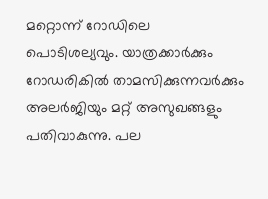മറ്റൊന്ന് റോഡിലെ പൊടിശല്യവും. യാത്രക്കാർക്കും റോഡരികിൽ താമസിക്കുന്നവർക്കും അലർജിയും മറ്റ് അസുഖങ്ങളും പതിവാകുന്നു. പല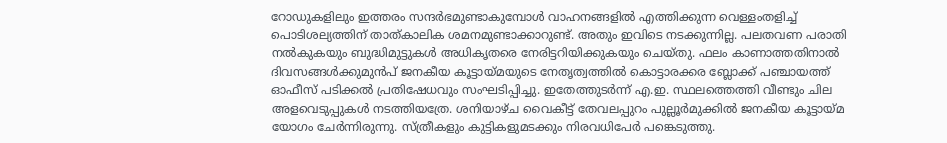റോഡുകളിലും ഇത്തരം സന്ദർഭമുണ്ടാകുമ്പോൾ വാഹനങ്ങളിൽ എത്തിക്കുന്ന വെള്ളംതളിച്ച് പൊടിശല്യത്തിന് താത്കാലിക ശമനമുണ്ടാക്കാറുണ്ട്. അതും ഇവിടെ നടക്കുന്നില്ല. പലതവണ പരാതി നൽകുകയും ബുദ്ധിമുട്ടുകൾ അധികൃതരെ നേരിട്ടറിയിക്കുകയും ചെയ്തു. ഫലം കാണാത്തതിനാൽ ദിവസങ്ങൾക്കുമുൻപ് ജനകീയ കൂട്ടായ്മയുടെ നേതൃത്വത്തിൽ കൊട്ടാരക്കര ബ്ലോക്ക് പഞ്ചായത്ത് ഓഫീസ് പടിക്കൽ പ്രതിഷേധവും സംഘടിപ്പിച്ചു. ഇതേത്തുടർന്ന് എ.ഇ. സ്ഥലത്തെത്തി വീണ്ടും ചില അളവെടുപ്പുകൾ നടത്തിയത്രേ. ശനിയാഴ്ച വൈകീട്ട് തേവലപ്പുറം പുല്ലൂർമുക്കിൽ ജനകീയ കൂട്ടായ്മ യോഗം ചേർന്നിരുന്നു. സ്ത്രീകളും കുട്ടികളുമടക്കും നിരവധിപേർ പങ്കെടുത്തു.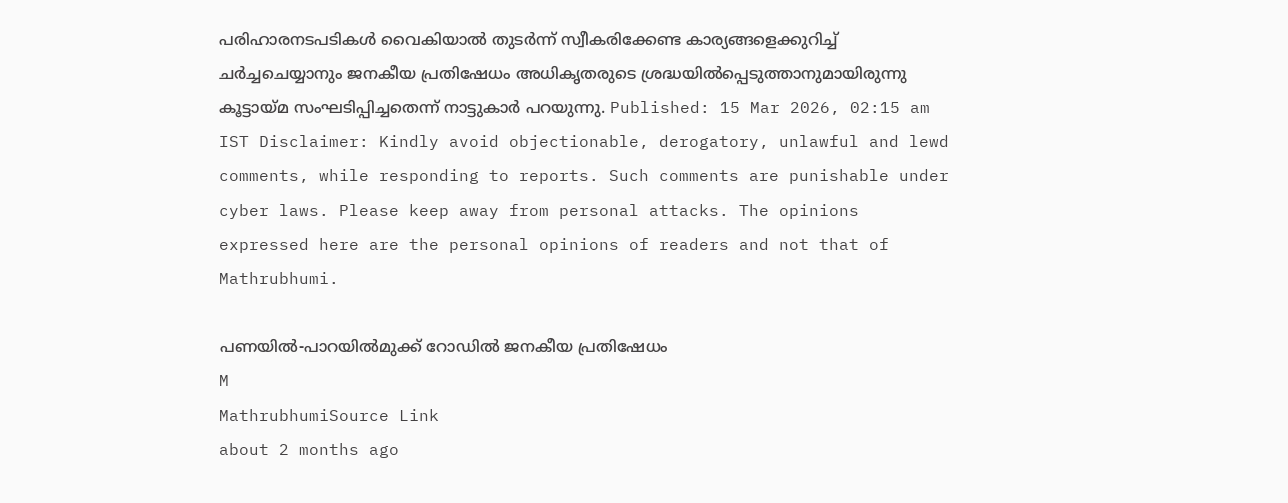പരിഹാരനടപടികൾ വൈകിയാൽ തുടർന്ന് സ്വീകരിക്കേണ്ട കാര്യങ്ങളെക്കുറിച്ച് ചർച്ചചെയ്യാനും ജനകീയ പ്രതിഷേധം അധികൃതരുടെ ശ്രദ്ധയിൽപ്പെടുത്താനുമായിരുന്നു കൂട്ടായ്മ സംഘടിപ്പിച്ചതെന്ന് നാട്ടുകാർ പറയുന്നു. Published: 15 Mar 2026, 02:15 am IST Disclaimer: Kindly avoid objectionable, derogatory, unlawful and lewd comments, while responding to reports. Such comments are punishable under cyber laws. Please keep away from personal attacks. The opinions expressed here are the personal opinions of readers and not that of Mathrubhumi.

പണയിൽ-പാറയിൽമുക്ക് റോഡിൽ ജനകീയ പ്രതിഷേധം
M
MathrubhumiSource Link
about 2 months ago